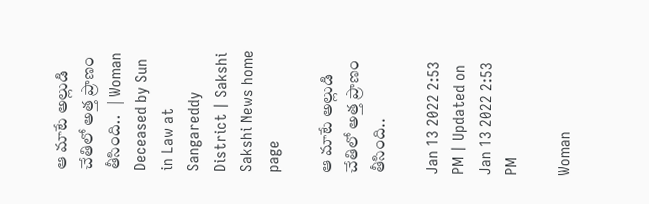ఆ మాటే అల్లుడి చేతిలో అత్త ప్రాణం తీసింది..   | Woman Deceased by Sun in Law at Sangareddy District | Sakshi
Sakshi News home page

ఆ మాటే అల్లుడి చేతిలో అత్త ప్రాణం తీసింది..

Jan 13 2022 2:53 PM | Updated on Jan 13 2022 2:53 PM

Woman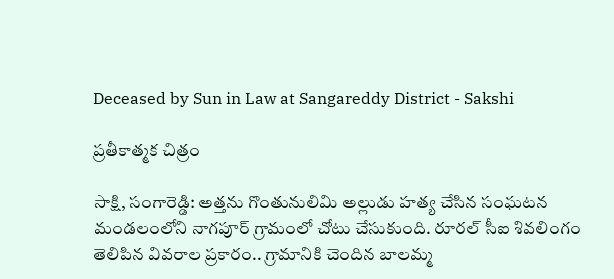Deceased by Sun in Law at Sangareddy District - Sakshi

ప్రతీకాత్మక చిత్రం

సాక్షి, సంగారెడ్డి: అత్తను గొంతునులిమి అల్లుడు హత్య చేసిన సంఘటన మండలంలోని నాగపూర్‌ గ్రామంలో చోటు చేసుకుంది. రూరల్‌ సీఐ శివలింగం తెలిపిన వివరాల ప్రకారం.. గ్రామానికి చెందిన బాలమ్మ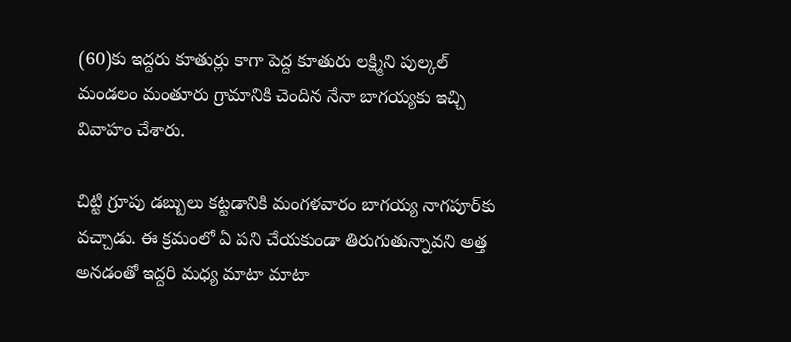(60)కు ఇద్దరు కూతుర్లు కాగా పెద్ద కూతురు లక్ష్మిని పుల్కల్‌ మండలం మంతూరు గ్రామానికి చెందిన నేనా బాగయ్యకు ఇచ్చి వివాహం చేశారు.

చిట్టి గ్రూపు డబ్బులు కట్టడానికి మంగళవారం బాగయ్య నాగపూర్‌కు వచ్చాడు. ఈ క్రమంలో ఏ పని చేయకుండా తిరుగుతున్నావని అత్త అనడంతో ఇద్దరి మధ్య మాటా మాటా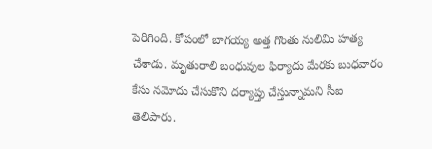పెరిగింది. కోపంలో బాగయ్య అత్త గొంతు నులిమి హత్య చేశాడు. మృతురాలి బంధువుల ఫిర్యాదు మేరకు బుధవారం కేసు నమోదు చేసుకొని దర్యాప్తు చేస్తున్నామని సీఐ తెలిపారు.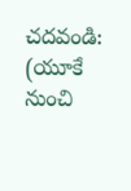చదవండి: (యూకే నుంచి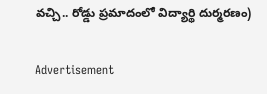వచ్చి.. రోడ్డు ప్రమాదంలో విద్యార్థి దుర్మరణం)

Advertisement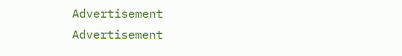Advertisement
Advertisement